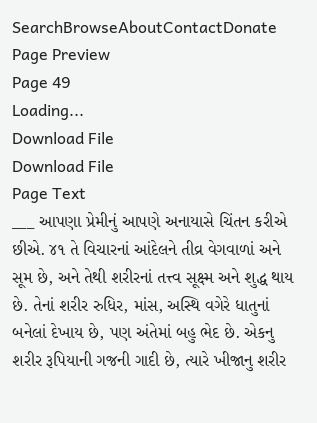SearchBrowseAboutContactDonate
Page Preview
Page 49
Loading...
Download File
Download File
Page Text
___ આપણા પ્રેમીનું આપણે અનાયાસે ચિંતન કરીએ છીએ. ૪૧ તે વિચારનાં આંદેલને તીવ્ર વેગવાળાં અને સૂમ છે, અને તેથી શરીરનાં તત્ત્વ સૂક્ષ્મ અને શુદ્ધ થાય છે. તેનાં શરીર રુધિર, માંસ, અસ્થિ વગેરે ધાતુનાં બનેલાં દેખાય છે, પણ અંતેમાં બહુ ભેદ છે. એકનુ શરીર રૂપિયાની ગજની ગાદી છે, ત્યારે ખીજાનુ શરીર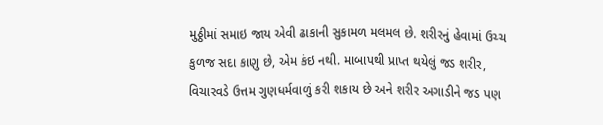મુઠ્ઠીમાં સમાઇ જાય એવી ઢાકાની સુકામળ મલમલ છે. શરીરનું હેવામાં ઉચ્ચ કુળજ સદા કાણુ છે, એમ કંઇ નથી. માબાપથી પ્રાપ્ત થયેલું જડ શરીર, વિચારવડે ઉત્તમ ગુણધર્મવાળું કરી શકાય છે અને શરીર અગાડીને જડ પણ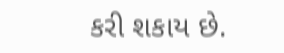કરી શકાય છે.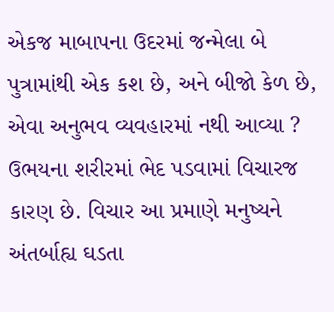એકજ માબાપના ઉદરમાં જન્મેલા બે પુત્રામાંથી એક કશ છે, અને બીજો કેળ છે, એવા અનુભવ વ્યવહારમાં નથી આવ્યા ? ઉભયના શરીરમાં ભેદ પડવામાં વિચારજ કારણ છે. વિચાર આ પ્રમાણે મનુષ્યને અંતર્બાહ્ય ઘડતા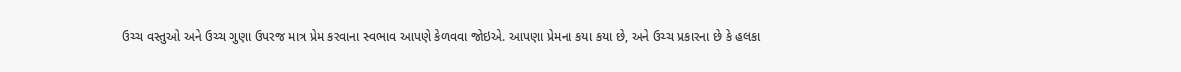ઉચ્ચ વસ્તુઓ અને ઉચ્ચ ગુણા ઉપરજ માત્ર પ્રેમ કરવાના સ્વભાવ આપણે કેળવવા જોઇએ. આપણા પ્રેમના કયા કયા છે, અને ઉચ્ચ પ્રકારના છે કે હલકા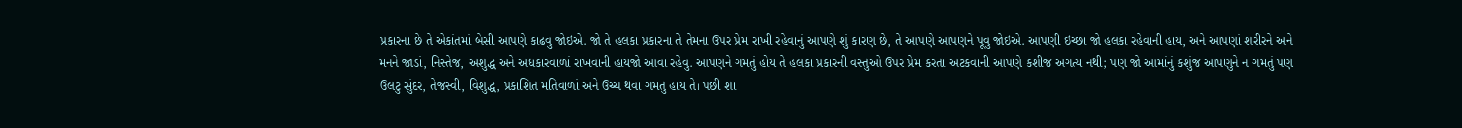પ્રકારના છે તે એકાંતમાં બેસી આપણે કાઢવુ જોઇએ. જો તે હલકા પ્રકારના તે તેમના ઉપર પ્રેમ રાખી રહેવાનું આપણે શું કારણ છે, તે આપણે આપણને પૂવુ જોઇએ. આપણી ઇચ્છા જો હલકા રહેવાની હાય, અને આપણાં શરીરને અને મનને જાડાં, નિસ્તેજ, અશુદ્ધ અને અધકારવાળાં રાખવાની હાયજો આવા રહેવુ. આપણને ગમતું હોય તે હલકા પ્રકારની વસ્તુઓ ઉપર પ્રેમ કરતા અટકવાની આપણે કશીજ અગત્ય નથી; પણ જો આમાંનું કશુંજ આપણુને ન ગમતું પણ ઉલટુ સુંદર, તેજસ્વી, વિશુદ્ધ, પ્રકાશિત મતિવાળાં અને ઉચ્ચ થવા ગમતુ હાય તે। પછી શા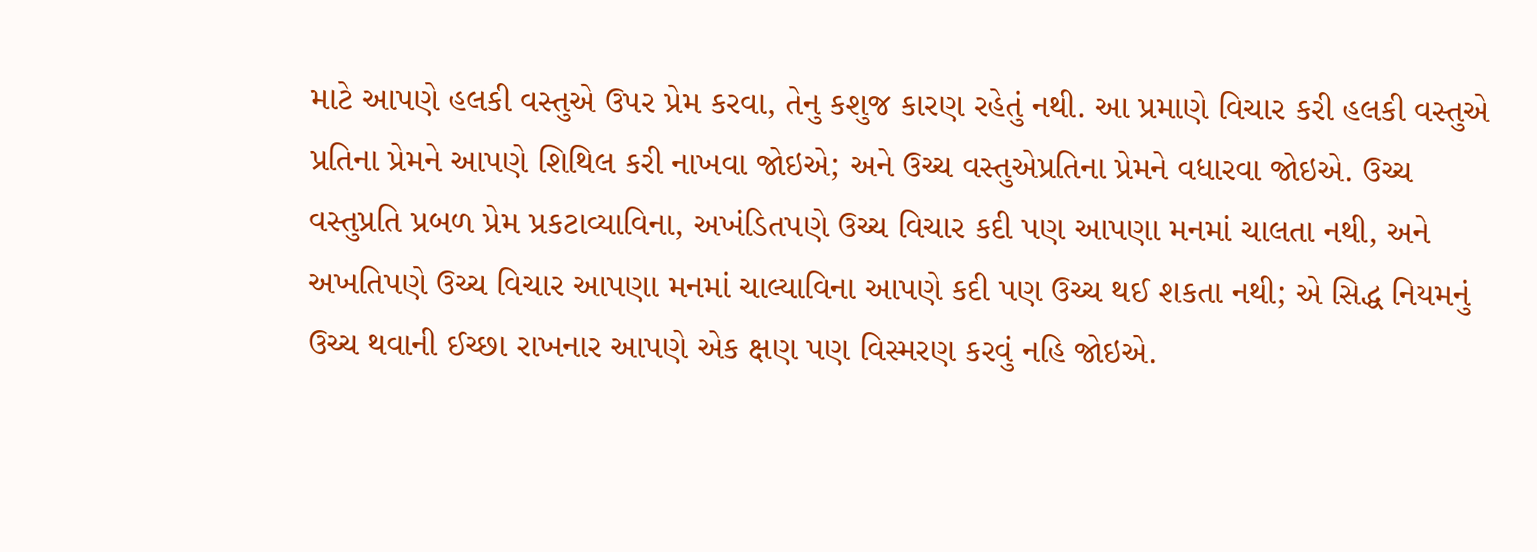માટે આપણે હલકી વસ્તુએ ઉપર પ્રેમ કરવા, તેનુ કશુજ કારણ રહેતું નથી. આ પ્રમાણે વિચાર કરી હલકી વસ્તુએ પ્રતિના પ્રેમને આપણે શિથિલ કરી નાખવા જોઇએ; અને ઉચ્ચ વસ્તુએપ્રતિના પ્રેમને વધારવા જોઇએ. ઉચ્ચ વસ્તુપ્રતિ પ્રબળ પ્રેમ પ્રકટાવ્યાવિના, અખંડિતપણે ઉચ્ચ વિચાર કદી પણ આપણા મનમાં ચાલતા નથી, અને અખતિપણે ઉચ્ચ વિચાર આપણા મનમાં ચાલ્યાવિના આપણે કદી પણ ઉચ્ચ થઈ શકતા નથી; એ સિદ્ધ નિયમનું ઉચ્ચ થવાની ઈચ્છા રાખનાર આપણે એક ક્ષણ પણ વિસ્મરણ કરવું નહિ જોઇએ.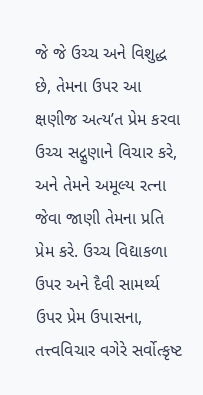જે જે ઉચ્ચ અને વિશુદ્ધ છે, તેમના ઉપર આ ક્ષણીજ અત્ય’ત પ્રેમ કરવા ઉચ્ચ સદ્ગુણાને વિચાર કરે, અને તેમને અમૂલ્ય રત્ના જેવા જાણી તેમના પ્રતિ પ્રેમ કરે. ઉચ્ચ વિદ્યાકળા ઉપર અને દૈવી સામર્થ્ય ઉપર પ્રેમ ઉપાસના, તત્ત્વવિચાર વગેરે સર્વોત્કૃષ્ટ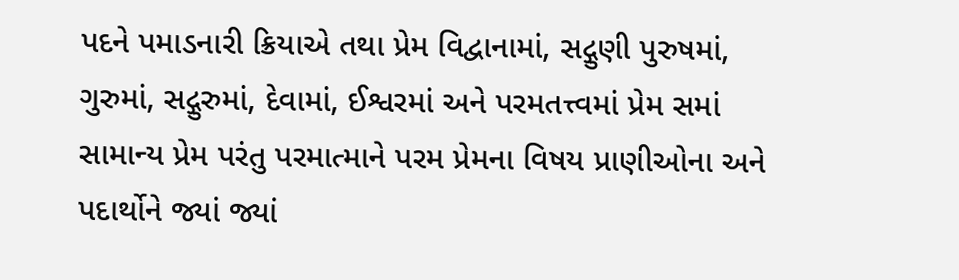પદને પમાડનારી ક્રિયાએ તથા પ્રેમ વિદ્વાનામાં, સદ્ગુણી પુરુષમાં, ગુરુમાં, સદ્ગુરુમાં, દેવામાં, ઈશ્વરમાં અને પરમતત્ત્વમાં પ્રેમ સમાં સામાન્ય પ્રેમ પરંતુ પરમાત્માને પરમ પ્રેમના વિષય પ્રાણીઓના અને પદાર્થોને જ્યાં જ્યાં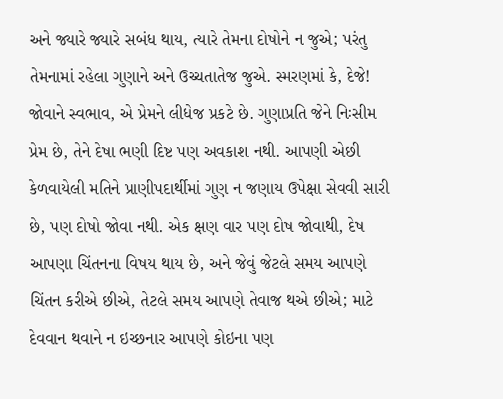અને જ્યારે જ્યારે સબંધ થાય, ત્યારે તેમના દોષોને ન જુએ; પરંતુ તેમનામાં રહેલા ગુણાને અને ઉચ્ચતાતેજ જુએ. સ્મરણમાં કે, દેજે! જોવાને સ્વભાવ, એ પ્રેમને લીધેજ પ્રકટે છે. ગુણાપ્રતિ જેને નિઃસીમ પ્રેમ છે, તેને દેષા ભણી દિષ્ટ પણ અવકાશ નથી. આપણી એછી કેળવાયેલી મતિને પ્રાણીપદાર્થીમાં ગુણ ન જણાય ઉપેક્ષા સેવવી સારી છે, પણ દોષો જોવા નથી. એક ક્ષણ વાર પણ દોષ જોવાથી, દેષ આપણા ચિંતનના વિષય થાય છે, અને જેવું જેટલે સમય આપણે ચિંતન કરીએ છીએ, તેટલે સમય આપણે તેવાજ થએ છીએ; માટે દેવવાન થવાને ન ઇચ્છનાર આપણે કોઇના પણ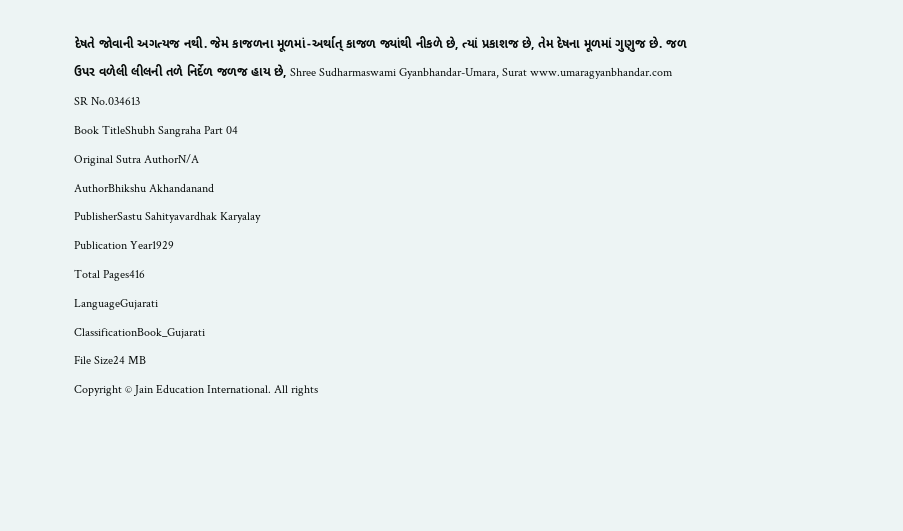દેષતે જોવાની અગત્યજ નથી. જેમ કાજળના મૂળમાં-અર્થાત્ કાજળ જ્યાંથી નીકળે છે, ત્યાં પ્રકાશજ છે, તેમ દેષના મૂળમાં ગુણુજ છે. જળ ઉપર વળેલી લીલની તળે નિર્દેળ જળજ હાય છે, Shree Sudharmaswami Gyanbhandar-Umara, Surat www.umaragyanbhandar.com
SR No.034613
Book TitleShubh Sangraha Part 04
Original Sutra AuthorN/A
AuthorBhikshu Akhandanand
PublisherSastu Sahityavardhak Karyalay
Publication Year1929
Total Pages416
LanguageGujarati
ClassificationBook_Gujarati
File Size24 MB
Copyright © Jain Education International. All rights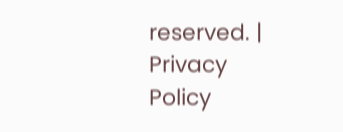reserved. | Privacy Policy